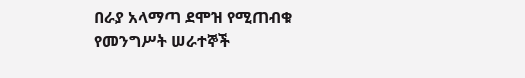በራያ አላማጣ ደሞዝ የሚጠብቁ የመንግሥት ሠራተኞች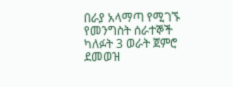በራያ አላማጣ የሚገኙ የመንግስት ሰራተኞች ካለፉት 3 ወራት ጀምሮ ደመወዝ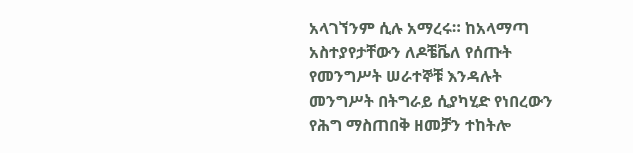አላገኘንም ሲሉ አማረሩ። ከአላማጣ አስተያየታቸውን ለዶቼቬለ የሰጡት የመንግሥት ሠራተኞቹ እንዳሉት መንግሥት በትግራይ ሲያካሂድ የነበረውን የሕግ ማስጠበቅ ዘመቻን ተከትሎ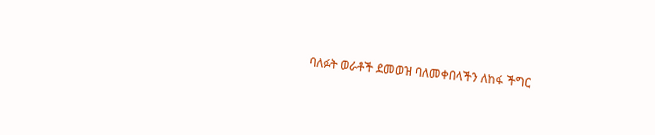ባለፉት ወራቶች ደመወዝ ባለመቀበላችን ለከፋ ችግር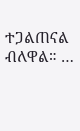ተጋልጠናል ብለዋል። …